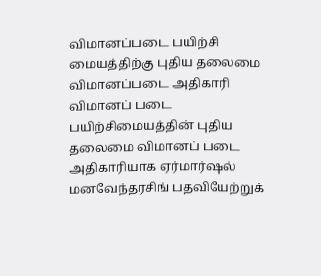விமானப்படை பயிற்சி மையத்திற்கு புதிய தலைமை விமானப்படை அதிகாரி
விமானப் படை பயிற்சிமையத்தின் புதிய தலைமை விமானப் படை அதிகாரியாக ஏர்மார்ஷல் மனவேந்தரசிங் பதவியேற்றுக்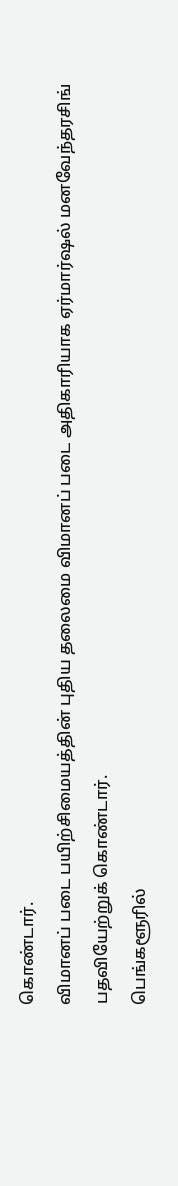கொண்டார்.
விமானப் படை பயிற்சிமையத்தின் புதிய தலைமை விமானப் படை அதிகாரியாக ஏர்மார்ஷல் மனவேந்தரசிங் பதவியேற்றுக் கொண்டார்.
பெங்களூரில்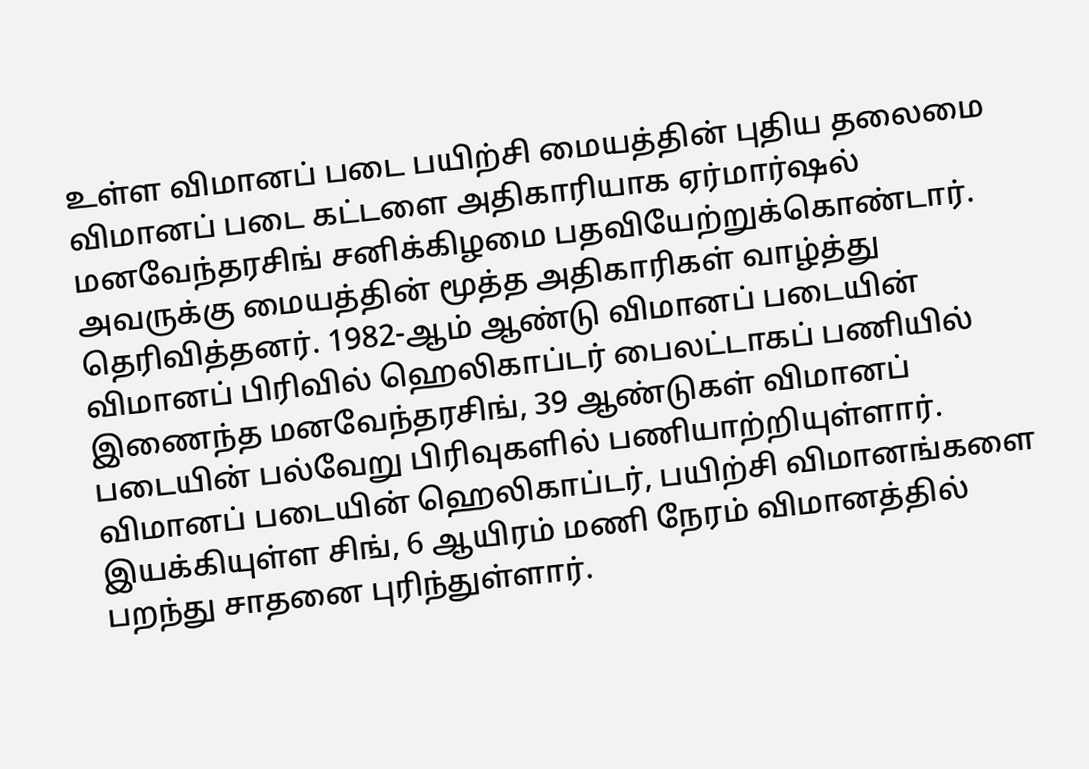உள்ள விமானப் படை பயிற்சி மையத்தின் புதிய தலைமை விமானப் படை கட்டளை அதிகாரியாக ஏர்மார்ஷல் மனவேந்தரசிங் சனிக்கிழமை பதவியேற்றுக்கொண்டார். அவருக்கு மையத்தின் மூத்த அதிகாரிகள் வாழ்த்து தெரிவித்தனர். 1982-ஆம் ஆண்டு விமானப் படையின் விமானப் பிரிவில் ஹெலிகாப்டர் பைலட்டாகப் பணியில் இணைந்த மனவேந்தரசிங், 39 ஆண்டுகள் விமானப் படையின் பல்வேறு பிரிவுகளில் பணியாற்றியுள்ளார். விமானப் படையின் ஹெலிகாப்டர், பயிற்சி விமானங்களை இயக்கியுள்ள சிங், 6 ஆயிரம் மணி நேரம் விமானத்தில் பறந்து சாதனை புரிந்துள்ளார்.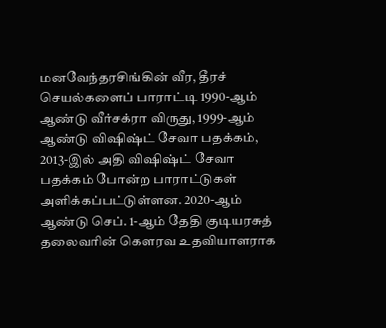மனவேந்தரசிங்கின் வீர, தீரச் செயல்களைப் பாராட்டி 1990-ஆம் ஆண்டு வீர்சக்ரா விருது, 1999-ஆம் ஆண்டு விஷிஷ்ட் சேவா பதக்கம், 2013-இல் அதி விஷிஷ்ட் சேவா பதக்கம் போன்ற பாராட்டுகள் அளிக்கப்பட்டுள்ளன. 2020-ஆம் ஆண்டு செப். 1-ஆம் தேதி குடியரசுத் தலைவரின் கௌரவ உதவியாளராக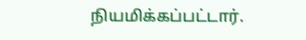நியமிக்கப்பட்டார்.